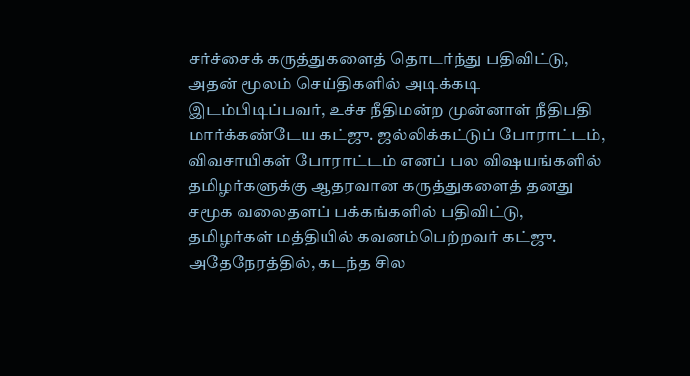சர்ச்சைக் கருத்துகளைத் தொடர்ந்து பதிவிட்டு, அதன் மூலம் செய்திகளில் அடிக்கடி இடம்பிடிப்பவர், உச்ச நீதிமன்ற முன்னாள் நீதிபதி மார்க்கண்டேய கட்ஜு. ஜல்லிக்கட்டுப் போராட்டம், விவசாயிகள் போராட்டம் எனப் பல விஷயங்களில் தமிழர்களுக்கு ஆதரவான கருத்துகளைத் தனது சமூக வலைதளப் பக்கங்களில் பதிவிட்டு, தமிழர்கள் மத்தியில் கவனம்பெற்றவர் கட்ஜு. அதேநேரத்தில், கடந்த சில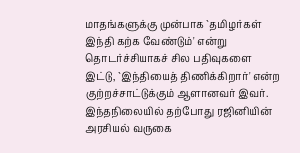மாதங்களுக்கு முன்பாக `தமிழர்கள் இந்தி கற்க வேண்டும்' என்று தொடர்ச்சியாகச் சில பதிவுகளை இட்டு, `இந்தியைத் திணிக்கிறார்' என்ற குற்றச்சாட்டுக்கும் ஆளானவர் இவர். இந்தநிலையில் தற்போது ரஜினியின் அரசியல் வருகை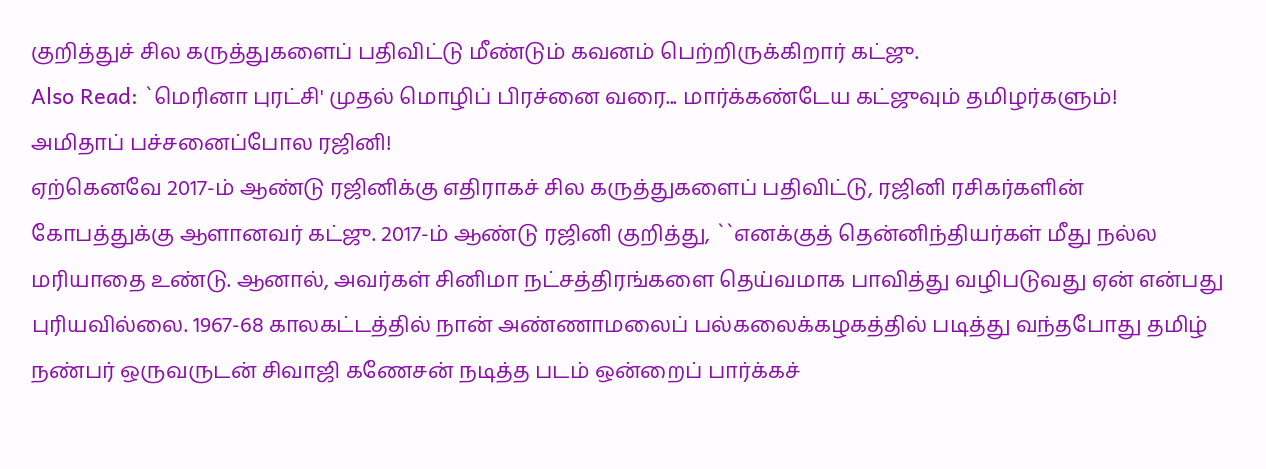குறித்துச் சில கருத்துகளைப் பதிவிட்டு மீண்டும் கவனம் பெற்றிருக்கிறார் கட்ஜு.
Also Read: `மெரினா புரட்சி' முதல் மொழிப் பிரச்னை வரை... மார்க்கண்டேய கட்ஜுவும் தமிழர்களும்!
அமிதாப் பச்சனைப்போல ரஜினி!
ஏற்கெனவே 2017-ம் ஆண்டு ரஜினிக்கு எதிராகச் சில கருத்துகளைப் பதிவிட்டு, ரஜினி ரசிகர்களின் கோபத்துக்கு ஆளானவர் கட்ஜு. 2017-ம் ஆண்டு ரஜினி குறித்து, ``எனக்குத் தென்னிந்தியர்கள் மீது நல்ல மரியாதை உண்டு. ஆனால், அவர்கள் சினிமா நட்சத்திரங்களை தெய்வமாக பாவித்து வழிபடுவது ஏன் என்பது புரியவில்லை. 1967-68 காலகட்டத்தில் நான் அண்ணாமலைப் பல்கலைக்கழகத்தில் படித்து வந்தபோது தமிழ் நண்பர் ஒருவருடன் சிவாஜி கணேசன் நடித்த படம் ஒன்றைப் பார்க்கச்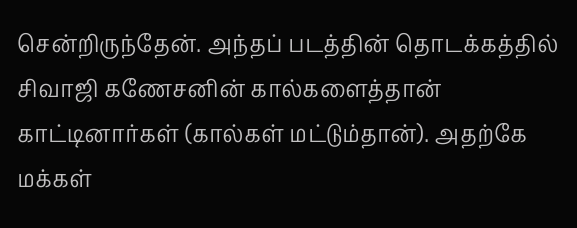சென்றிருந்தேன். அந்தப் படத்தின் தொடக்கத்தில் சிவாஜி கணேசனின் கால்களைத்தான் காட்டினார்கள் (கால்கள் மட்டும்தான்). அதற்கே மக்கள்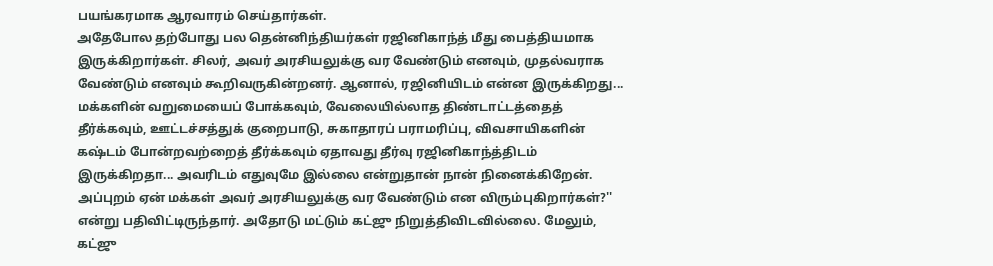பயங்கரமாக ஆரவாரம் செய்தார்கள்.
அதேபோல தற்போது பல தென்னிந்தியர்கள் ரஜினிகாந்த் மீது பைத்தியமாக இருக்கிறார்கள். சிலர், அவர் அரசியலுக்கு வர வேண்டும் எனவும், முதல்வராக வேண்டும் எனவும் கூறிவருகின்றனர். ஆனால், ரஜினியிடம் என்ன இருக்கிறது... மக்களின் வறுமையைப் போக்கவும், வேலையில்லாத திண்டாட்டத்தைத் தீர்க்கவும், ஊட்டச்சத்துக் குறைபாடு, சுகாதாரப் பராமரிப்பு, விவசாயிகளின் கஷ்டம் போன்றவற்றைத் தீர்க்கவும் ஏதாவது தீர்வு ரஜினிகாந்த்திடம் இருக்கிறதா... அவரிடம் எதுவுமே இல்லை என்றுதான் நான் நினைக்கிறேன். அப்புறம் ஏன் மக்கள் அவர் அரசியலுக்கு வர வேண்டும் என விரும்புகிறார்கள்?'' என்று பதிவிட்டிருந்தார். அதோடு மட்டும் கட்ஜு நிறுத்திவிடவில்லை. மேலும்,
கட்ஜு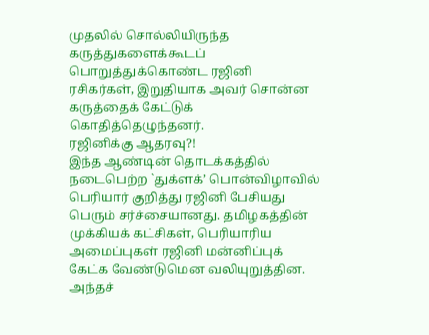முதலில் சொல்லியிருந்த கருத்துகளைக்கூடப் பொறுத்துக்கொண்ட ரஜினி ரசிகர்கள், இறுதியாக அவர் சொன்ன கருத்தைக் கேட்டுக் கொதித்தெழுந்தனர்.
ரஜினிக்கு ஆதரவு?!
இந்த ஆண்டின் தொடக்கத்தில் நடைபெற்ற `துக்ளக்’ பொன்விழாவில் பெரியார் குறித்து ரஜினி பேசியது பெரும் சர்ச்சையானது. தமிழகத்தின் முக்கியக் கட்சிகள், பெரியாரிய அமைப்புகள் ரஜினி மன்னிப்புக் கேட்க வேண்டுமென வலியுறுத்தின. அந்தச்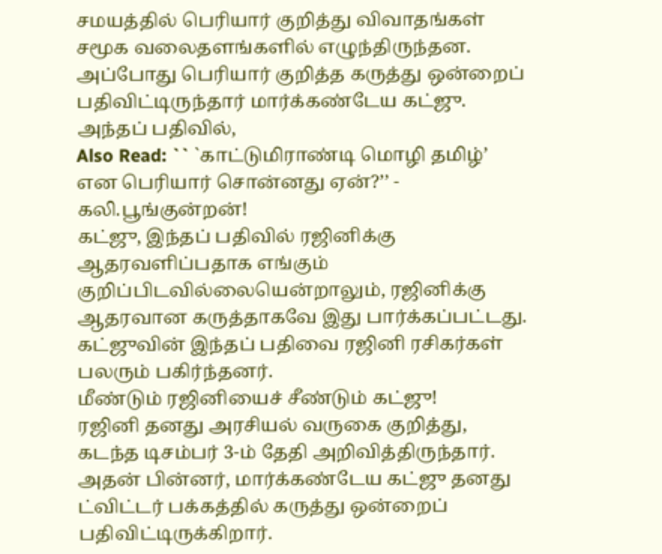சமயத்தில் பெரியார் குறித்து விவாதங்கள் சமூக வலைதளங்களில் எழுந்திருந்தன. அப்போது பெரியார் குறித்த கருத்து ஒன்றைப் பதிவிட்டிருந்தார் மார்க்கண்டேய கட்ஜு. அந்தப் பதிவில்,
Also Read: `` `காட்டுமிராண்டி மொழி தமிழ்’ என பெரியார் சொன்னது ஏன்?’’ - கலி.பூங்குன்றன்!
கட்ஜு, இந்தப் பதிவில் ரஜினிக்கு ஆதரவளிப்பதாக எங்கும் குறிப்பிடவில்லையென்றாலும், ரஜினிக்கு ஆதரவான கருத்தாகவே இது பார்க்கப்பட்டது. கட்ஜுவின் இந்தப் பதிவை ரஜினி ரசிகர்கள் பலரும் பகிர்ந்தனர்.
மீண்டும் ரஜினியைச் சீண்டும் கட்ஜு!
ரஜினி தனது அரசியல் வருகை குறித்து, கடந்த டிசம்பர் 3-ம் தேதி அறிவித்திருந்தார். அதன் பின்னர், மார்க்கண்டேய கட்ஜு தனது ட்விட்டர் பக்கத்தில் கருத்து ஒன்றைப் பதிவிட்டிருக்கிறார்.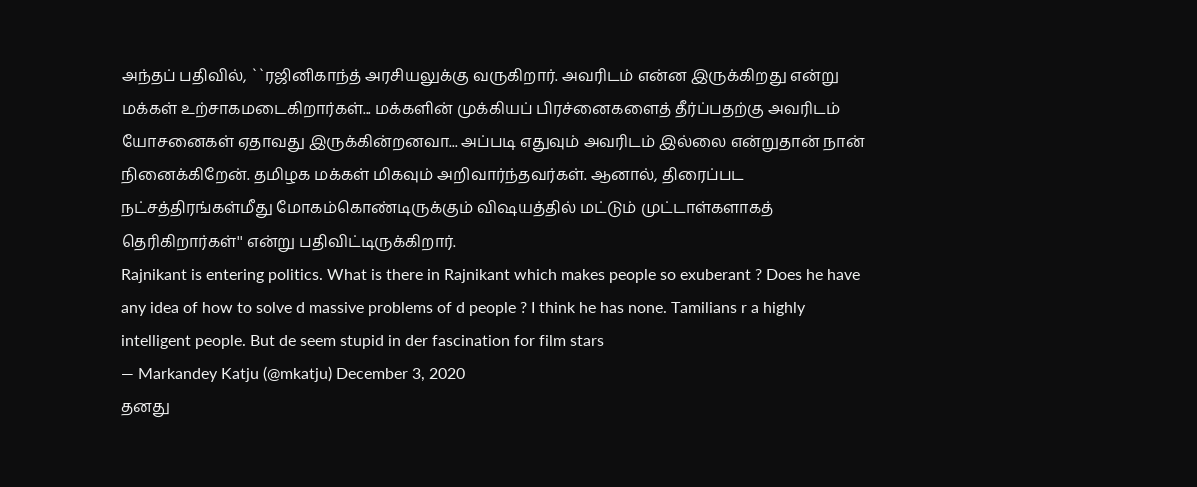அந்தப் பதிவில், ``ரஜினிகாந்த் அரசியலுக்கு வருகிறார். அவரிடம் என்ன இருக்கிறது என்று மக்கள் உற்சாகமடைகிறார்கள்... மக்களின் முக்கியப் பிரச்னைகளைத் தீர்ப்பதற்கு அவரிடம் யோசனைகள் ஏதாவது இருக்கின்றனவா... அப்படி எதுவும் அவரிடம் இல்லை என்றுதான் நான் நினைக்கிறேன். தமிழக மக்கள் மிகவும் அறிவார்ந்தவர்கள். ஆனால், திரைப்பட நட்சத்திரங்கள்மீது மோகம்கொண்டிருக்கும் விஷயத்தில் மட்டும் முட்டாள்களாகத் தெரிகிறார்கள்'' என்று பதிவிட்டிருக்கிறார்.
Rajnikant is entering politics. What is there in Rajnikant which makes people so exuberant ? Does he have any idea of how to solve d massive problems of d people ? I think he has none. Tamilians r a highly intelligent people. But de seem stupid in der fascination for film stars
— Markandey Katju (@mkatju) December 3, 2020
தனது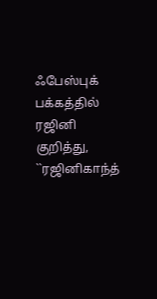ஃபேஸ்புக் பக்கத்தில் ரஜினி குறித்து, ``ரஜினிகாந்த்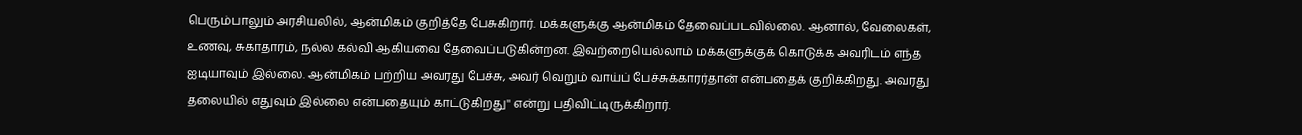பெரும்பாலும் அரசியலில், ஆன்மிகம் குறித்தே பேசுகிறார். மக்களுக்கு ஆன்மிகம் தேவைப்படவில்லை. ஆனால், வேலைகள், உணவு, சுகாதாரம், நல்ல கல்வி ஆகியவை தேவைப்படுகின்றன. இவற்றையெல்லாம் மக்களுக்குக் கொடுக்க அவரிடம் எந்த ஐடியாவும் இல்லை. ஆன்மிகம் பற்றிய அவரது பேச்சு, அவர் வெறும் வாய்ப் பேச்சுக்காரர்தான் என்பதைக் குறிக்கிறது. அவரது தலையில் எதுவும் இல்லை என்பதையும் காட்டுகிறது'' என்று பதிவிட்டிருக்கிறார்.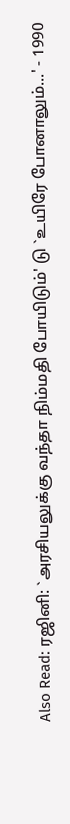Also Read: ரஜினி: `அரசியலுக்கு வந்தா நிம்மதி போயிடும்' டு `உயிரே போனாலும்...' - 1990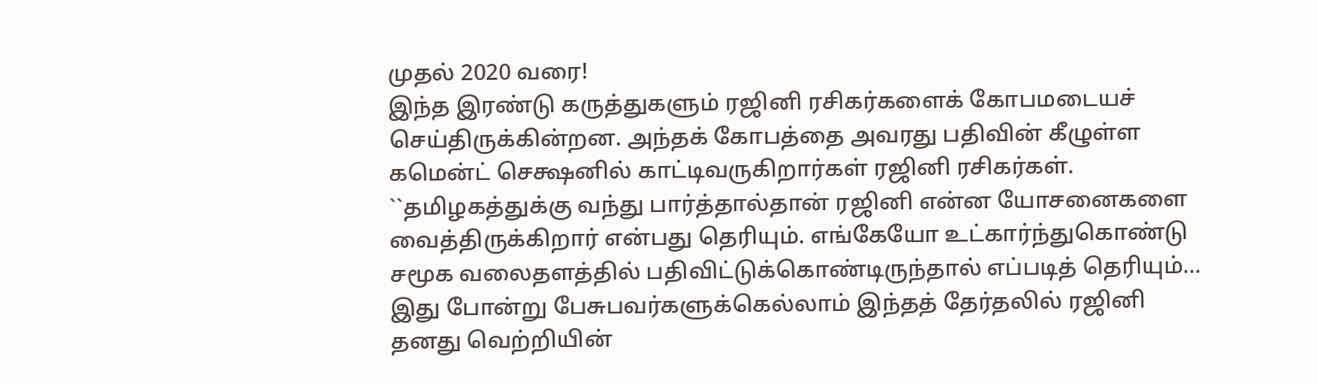முதல் 2020 வரை!
இந்த இரண்டு கருத்துகளும் ரஜினி ரசிகர்களைக் கோபமடையச் செய்திருக்கின்றன. அந்தக் கோபத்தை அவரது பதிவின் கீழுள்ள கமென்ட் செக்ஷனில் காட்டிவருகிறார்கள் ரஜினி ரசிகர்கள்.
``தமிழகத்துக்கு வந்து பார்த்தால்தான் ரஜினி என்ன யோசனைகளை வைத்திருக்கிறார் என்பது தெரியும். எங்கேயோ உட்கார்ந்துகொண்டு சமூக வலைதளத்தில் பதிவிட்டுக்கொண்டிருந்தால் எப்படித் தெரியும்... இது போன்று பேசுபவர்களுக்கெல்லாம் இந்தத் தேர்தலில் ரஜினி தனது வெற்றியின்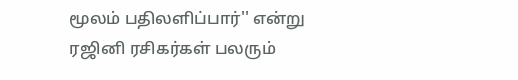மூலம் பதிலளிப்பார்'' என்று ரஜினி ரசிகர்கள் பலரும்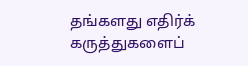தங்களது எதிர்க் கருத்துகளைப்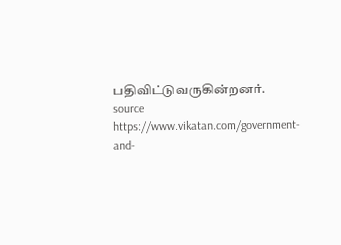பதிவிட்டுவருகின்றனர்.
source https://www.vikatan.com/government-and-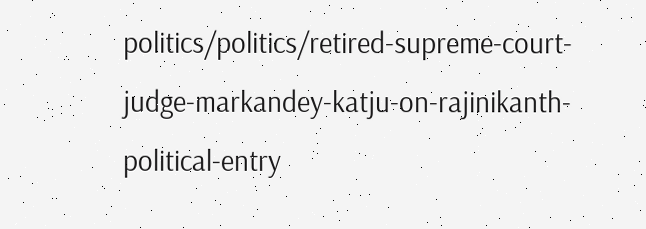politics/politics/retired-supreme-court-judge-markandey-katju-on-rajinikanth-political-entry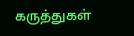கருத்துகள்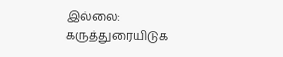இல்லை:
கருத்துரையிடுக